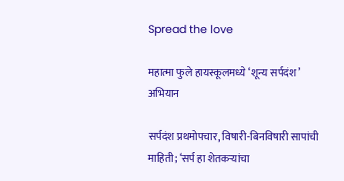Spread the love

महात्मा फुले हायस्कूलमध्ये ‘शून्य सर्पदंश’ अभियान

सर्पदंश प्रथमोपचार, विषारी-बिनविषारी सापांची माहिती; ‘सर्प हा शेतकऱ्यांचा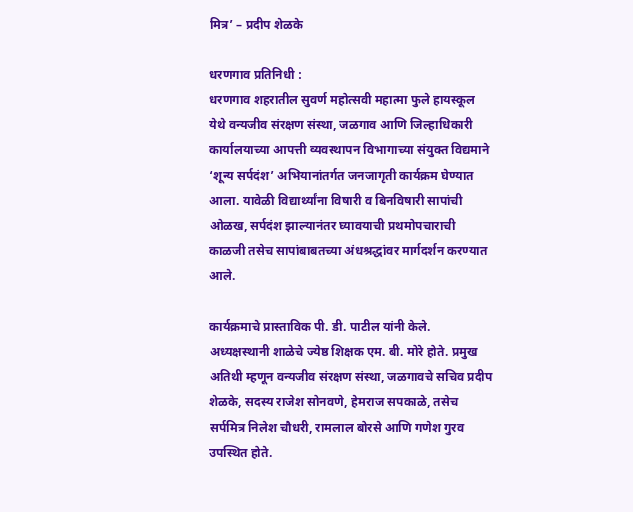मित्र’ – प्रदीप शेळके

धरणगाव प्रतिनिधी :
धरणगाव शहरातील सुवर्ण महोत्सवी महात्मा फुले हायस्कूल येथे वन्यजीव संरक्षण संस्था, जळगाव आणि जिल्हाधिकारी कार्यालयाच्या आपत्ती व्यवस्थापन विभागाच्या संयुक्त विद्यमाने ‘शून्य सर्पदंश’ अभियानांतर्गत जनजागृती कार्यक्रम घेण्यात आला. यावेळी विद्यार्थ्यांना विषारी व बिनविषारी सापांची ओळख, सर्पदंश झाल्यानंतर घ्यावयाची प्रथमोपचाराची काळजी तसेच सापांबाबतच्या अंधश्रद्धांवर मार्गदर्शन करण्यात आले.

कार्यक्रमाचे प्रास्ताविक पी. डी. पाटील यांनी केले. अध्यक्षस्थानी शाळेचे ज्येष्ठ शिक्षक एम. बी. मोरे होते. प्रमुख अतिथी म्हणून वन्यजीव संरक्षण संस्था, जळगावचे सचिव प्रदीप शेळके, सदस्य राजेश सोनवणे, हेमराज सपकाळे, तसेच सर्पमित्र निलेश चौधरी, रामलाल बोरसे आणि गणेश गुरव उपस्थित होते.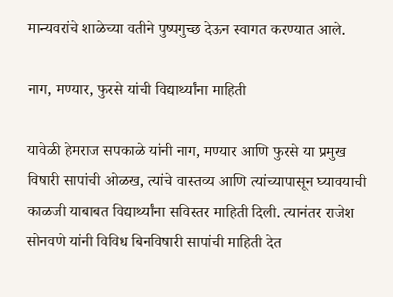मान्यवरांचे शाळेच्या वतीने पुष्पगुच्छ देऊन स्वागत करण्यात आले.

नाग, मण्यार, फुरसे यांची विद्यार्थ्यांना माहिती

यावेळी हेमराज सपकाळे यांनी नाग, मण्यार आणि फुरसे या प्रमुख विषारी सापांची ओळख, त्यांचे वास्तव्य आणि त्यांच्यापासून घ्यावयाची काळजी याबाबत विद्यार्थ्यांना सविस्तर माहिती दिली. त्यानंतर राजेश सोनवणे यांनी विविध बिनविषारी सापांची माहिती देत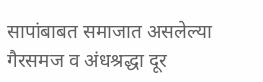सापांबाबत समाजात असलेल्या गैरसमज व अंधश्रद्धा दूर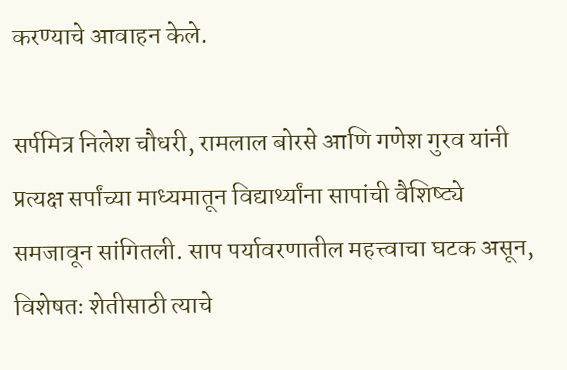करण्याचे आवाहन केले.

सर्पमित्र निलेश चौधरी, रामलाल बोरसे आणि गणेश गुरव यांनी प्रत्यक्ष सर्पांच्या माध्यमातून विद्यार्थ्यांना सापांची वैशिष्ट्ये समजावून सांगितली. साप पर्यावरणातील महत्त्वाचा घटक असून, विशेषतः शेतीसाठी त्याचे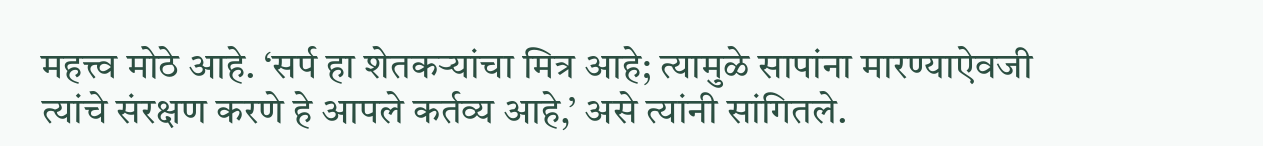महत्त्व मोठे आहे. ‘सर्प हा शेतकऱ्यांचा मित्र आहे; त्यामुळे सापांना मारण्याऐवजी त्यांचे संरक्षण करणे हे आपले कर्तव्य आहे,’ असे त्यांनी सांगितले.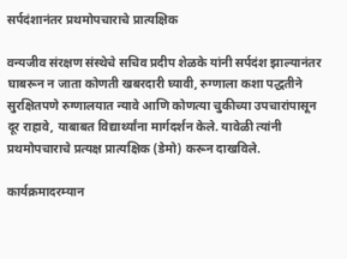सर्पदंशानंतर प्रथमोपचाराचे प्रात्यक्षिक

वन्यजीव संरक्षण संस्थेचे सचिव प्रदीप शेळके यांनी सर्पदंश झाल्यानंतर घाबरून न जाता कोणती खबरदारी घ्यावी, रुग्णाला कशा पद्धतीने सुरक्षितपणे रुग्णालयात न्यावे आणि कोणत्या चुकीच्या उपचारांपासून दूर राहावे, याबाबत विद्यार्थ्यांना मार्गदर्शन केले. यावेळी त्यांनी प्रथमोपचाराचे प्रत्यक्ष प्रात्यक्षिक (डेमो) करून दाखविले.

कार्यक्रमादरम्यान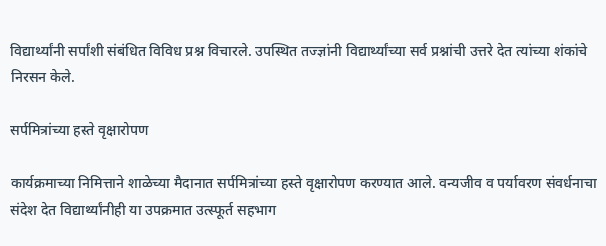विद्यार्थ्यांनी सर्पांशी संबंधित विविध प्रश्न विचारले. उपस्थित तज्ज्ञांनी विद्यार्थ्यांच्या सर्व प्रश्नांची उत्तरे देत त्यांच्या शंकांचे निरसन केले.

सर्पमित्रांच्या हस्ते वृक्षारोपण

कार्यक्रमाच्या निमित्ताने शाळेच्या मैदानात सर्पमित्रांच्या हस्ते वृक्षारोपण करण्यात आले. वन्यजीव व पर्यावरण संवर्धनाचा संदेश देत विद्यार्थ्यांनीही या उपक्रमात उत्स्फूर्त सहभाग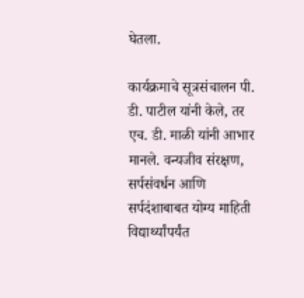घेतला.

कार्यक्रमाचे सूत्रसंचालन पी. डी. पाटील यांनी केले, तर एच. डी. माळी यांनी आभार मानले. वन्यजीव संरक्षण, सर्पसंवर्धन आणि सर्पदंशाबाबत योग्य माहिती विद्यार्थ्यांपर्यंत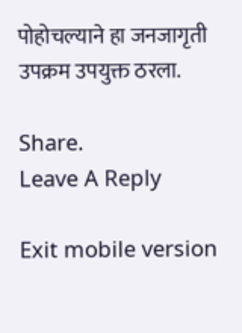पोहोचल्याने हा जनजागृती उपक्रम उपयुक्त ठरला.

Share.
Leave A Reply

Exit mobile version